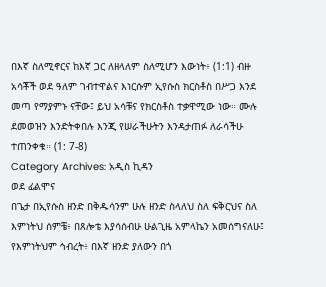በእኛ ስለሚኖርና ከእኛ ጋር ለዘላለም ስለሚሆን እውነት፥ (1:1) ብዙ አሳቾች ወደ ዓለም ገብተዋልና እነርሱም ኢየሱስ ክርስቶስ በሥጋ እንደ መጣ የማያምኑ ናቸው፤ ይህ አሳቹና የክርስቶስ ተቃዋሚው ነው። ሙሉ ደመወዝን እንድትቀበሉ እንጂ የሠራችሁትን እንዳታጠፉ ለራሳችሁ ተጠንቀቁ። (1: 7-8)
Category Archives: አዲስ ኪዳን
ወደ ፊልሞና
በጌታ በኢየሱስ ዘንድ በቅዱሳንም ሁሉ ዘንድ ስላለህ ስለ ፍቅርህና ስለ እምነትህ ሰምቼ፥ በጸሎቴ እያሳሰብሁ ሁልጊዜ አምላኬን አመሰግናለሁ፤ የእምነትህም ኅብረት፥ በእኛ ዘንድ ያለውን በጎ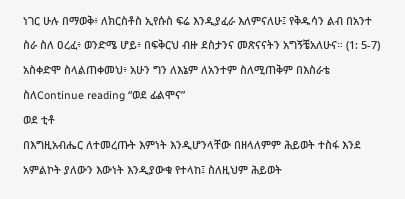ነገር ሁሉ በማወቅ፥ ለክርስቶስ ኢየሱስ ፍሬ እንዲያፈራ እለምናለሁ፤ የቅዱሳን ልብ በአንተ ስራ ስለ ዐረፈ፥ ወንድሜ ሆይ፥ በፍቅርህ ብዙ ደስታንና መጽናናትን አግኝቼአለሁና። (1: 5-7) አስቀድሞ ስላልጠቀመህ፥ አሁን ግን ለእኔም ለአንተም ስለሚጠቅም በእስራቴ ስለContinue reading “ወደ ፊልሞና”
ወደ ቲቶ
በእግዚአብሔር ለተመረጡት እምነት እንዲሆንላቸው በዘላለምም ሕይወት ተስፋ እንደ አምልኮት ያለውን እውነት እንዲያውቁ የተላከ፤ ስለዚህም ሕይወት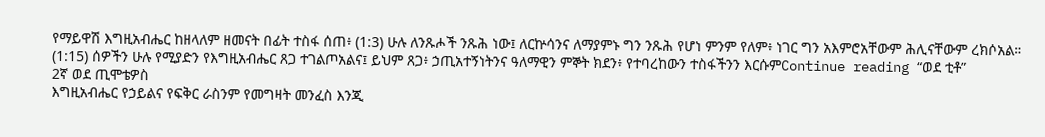የማይዋሽ እግዚአብሔር ከዘላለም ዘመናት በፊት ተስፋ ሰጠ፥ (1:3) ሁሉ ለንጹሖች ንጹሕ ነው፤ ለርኵሳንና ለማያምኑ ግን ንጹሕ የሆነ ምንም የለም፥ ነገር ግን አእምሮአቸውም ሕሊናቸውም ረክሶአል። (1:15) ሰዎችን ሁሉ የሚያድን የእግዚአብሔር ጸጋ ተገልጦአልና፤ ይህም ጸጋ፥ ኃጢአተኝነትንና ዓለማዊን ምኞት ክደን፥ የተባረከውን ተስፋችንን እርሱምContinue reading “ወደ ቲቶ”
2ኛ ወደ ጢሞቴዎስ
እግዚአብሔር የኃይልና የፍቅር ራስንም የመግዛት መንፈስ እንጂ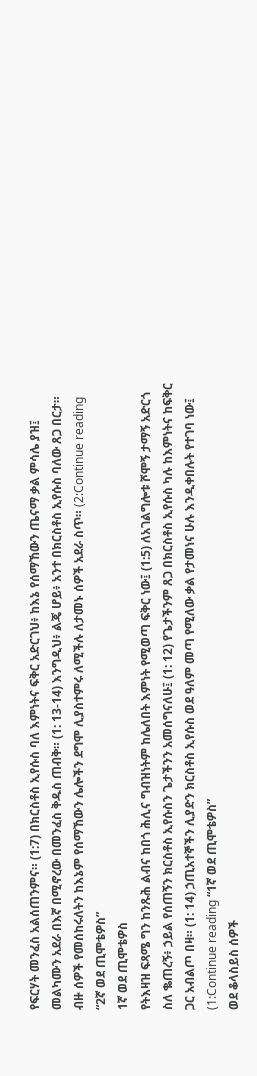የፍርሃት መንፈስ አልሰጠንምና። (1:7) በክርስቶስ ኢየሱስ ባለ እምነትና ፍቅር አድርገህ፥ ከእኔ የሰማኸውን ጤናማ ቃል ምሳሌ ያዝ፤ መልካሙን አደራ በእኛ በሚኖረው በመንፈስ ቅዱስ ጠብቅ። (1: 13-14) እንግዲህ፥ ልጄ ሆይ፥ አንተ በክርስቶስ ኢየሱስ ባለው ጸጋ በርታ። ብዙ ሰዎች የመሰከሩለትን ከእኔም የሰማኸውን ሌሎችን ደግሞ ሊያስተምሩ ለሚችሉ ለታመኑ ሰዎች አደራ ስጥ። (2:Continue reading “2ኛ ወደ ጢሞቴዎስ”
1ኛ ወደ ጢሞቴዎስ
የትእዛዝ ፍጻሜ ግን ከንጹሕ ልብና ከበጎ ሕሊና ግብዝነትም ከሌለበት እምነት የሚወጣ ፍቅር ነው፤ (1:5) ለአገልግሎቱ ሾሞኝ ታማኝ አድርጎ ስለ ቈጠረኝ፥ ኃይል የሰጠኝን ክርስቶስ ኢየሱስን ጌታችንን አመሰግናለሁ፤ (1: 12) የጌታችንም ጸጋ በክርስቶስ ኢየሱስ ካሉ ከእምነትና ከፍቅር ጋር አብልጦ በዛ። (1: 14) ኃጢአተኞችን ሊያድን ክርስቶስ ኢየሱስ ወደ ዓለም መጣ የሚለው ቃል የታመነና ሁሉ እንዲቀበሉት የተገባ ነው፤ (1:Continue reading “1ኛ ወደ ጢሞቴዎስ”
ወደ ቆላስይስ ሰዎች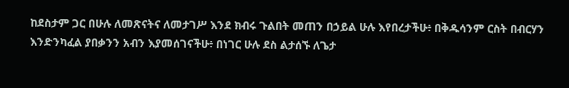ከደስታም ጋር በሁሉ ለመጽናትና ለመታገሥ እንደ ክብሩ ጉልበት መጠን በኃይል ሁሉ እየበረታችሁ፥ በቅዱሳንም ርስት በብርሃን እንድንካፈል ያበቃንን አብን እያመሰገናችሁ፥ በነገር ሁሉ ደስ ልታሰኙ ለጌታ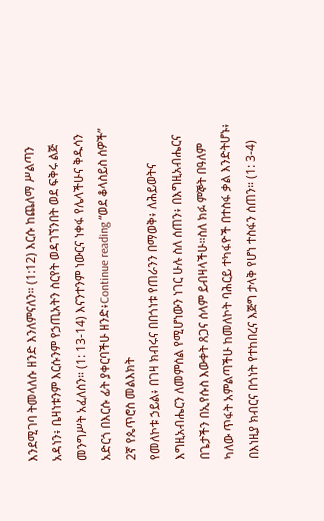እንደሚገባ ትመላለሱ ዘንድ እንለምናለን። (1:12) እርሱ ከጨለማ ሥልጣን አዳነን፥ ቤዛነቱንም እርሱንም የኃጢአትን ስርየት ወዳገኘንበት ወደ ፍቅሩ ልጅ መንግሥት አፈለሰን። (1: 13-14) እናንተንም ነውርና ነቀፋ የሌላችሁና ቅዱሳን አድርጎ በእርሱ ፊት ያቀርባችሁ ዘንድ፥Continue reading “ወደ ቆላስይስ ሰዎች”
2ኛ የጴጥሮስ መልእክት
የመለኮቱ ኃይል፥ በገዛ ክብሩና በበጎነቱ የጠራንን በማወቅ፥ ለሕይወትና እግዚአብሔርን ለመምሰል የሚሆነውን ነገር ሁሉ ስለ ሰጠን፥ በእግዚአብሔርና በጌታችን በኢየሱስ እውቀት ጸጋና ሰላም ይብዛላችሁ።ስለ ክፉ ምኞት በዓለም ካለው ጥፋት አምልጣችሁ ከመለኮት ባሕርይ ተካፋዮች በተስፋ ቃል እንድትሆኑ፥ በእነዚያ ክብርና በጎነት የተከበረና እጅግ ታላቅ የሆነ ተስፋን ሰጠን። (1: 3-4)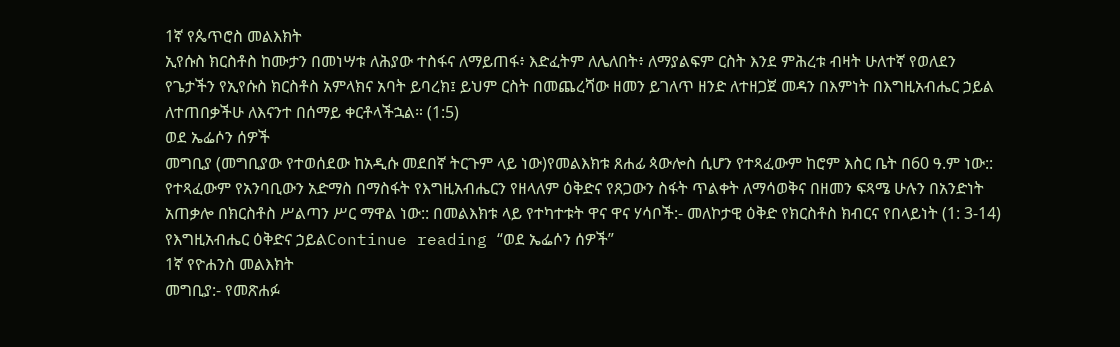1ኛ የጴጥሮስ መልእክት
ኢየሱስ ክርስቶስ ከሙታን በመነሣቱ ለሕያው ተስፋና ለማይጠፋ፥ እድፈትም ለሌለበት፥ ለማያልፍም ርስት እንደ ምሕረቱ ብዛት ሁለተኛ የወለደን የጌታችን የኢየሱስ ክርስቶስ አምላክና አባት ይባረክ፤ ይህም ርስት በመጨረሻው ዘመን ይገለጥ ዘንድ ለተዘጋጀ መዳን በእምነት በእግዚአብሔር ኃይል ለተጠበቃችሁ ለእናንተ በሰማይ ቀርቶላችኋል። (1:5)
ወደ ኤፌሶን ሰዎች
መግቢያ (መግቢያው የተወሰደው ከአዲሱ መደበኛ ትርጉም ላይ ነው)የመልእክቱ ጸሐፊ ጳውሎስ ሲሆን የተጻፈውም ከሮም እስር ቤት በ60 ዓ.ም ነው:: የተጻፈውም የአንባቢውን አድማስ በማስፋት የእግዚአብሔርን የዘላለም ዕቅድና የጸጋውን ስፋት ጥልቀት ለማሳወቅና በዘመን ፍጻሜ ሁሉን በአንድነት አጠቃሎ በክርስቶስ ሥልጣን ሥር ማዋል ነው:: በመልእክቱ ላይ የተካተቱት ዋና ዋና ሃሳቦች:- መለኮታዊ ዕቅድ የክርስቶስ ክብርና የበላይነት (1: 3-14) የእግዚአብሔር ዕቅድና ኃይልContinue reading “ወደ ኤፌሶን ሰዎች”
1ኛ የዮሐንስ መልእክት
መግቢያ:- የመጽሐፉ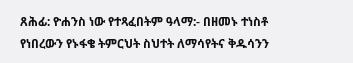ጸሕፊ: ዮሐንስ ነው የተጻፈበትም ዓላማ:- በዘመኑ ተነስቶ የነበረውን የኑፋቄ ትምርህት ስህተት ለማሳየትና ቅዱሳንን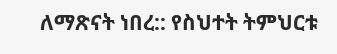ለማጽናት ነበረ:: የስህተት ትምህርቱ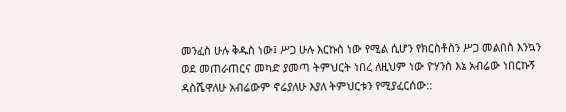መንፈስ ሁሉ ቅዱስ ነው፤ ሥጋ ሁሉ እርኩስ ነው የሚል ሲሆን የክርስቶስን ሥጋ መልበስ እንኳን ወደ መጠራጠርና መካድ ያመጣ ትምህርት ነበረ ለዚህም ነው ዮሃንስ እኔ አብሬው ነበርኩኝ ዳስሼዋለሁ አብሬውም ኖሬያለሁ እያለ ትምህርቱን የሚያፈርሰው::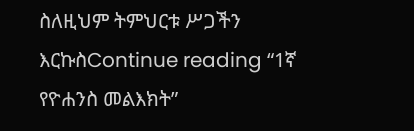ስለዚህም ትምህርቱ ሥጋችን እርኩስContinue reading “1ኛ የዮሐንስ መልእክት”